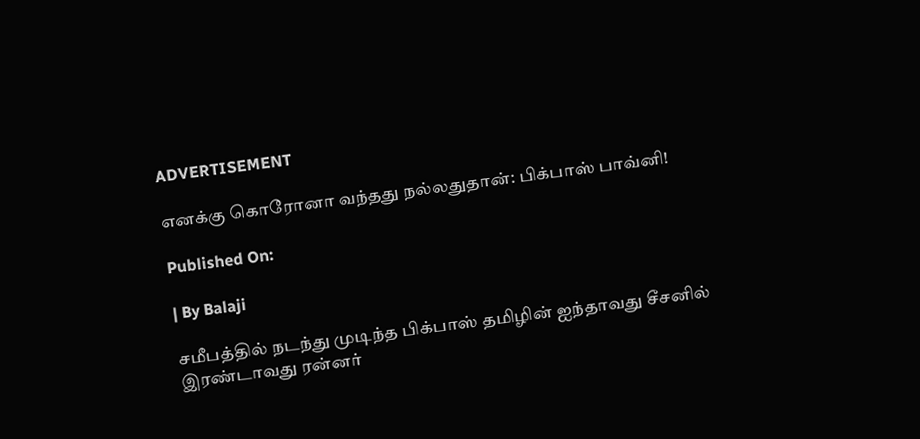ADVERTISEMENT

எனக்கு கொரோனா வந்தது நல்லதுதான்: பிக்பாஸ் பாவ்னி!

Published On:

| By Balaji

சமீபத்தில் நடந்து முடிந்த பிக்பாஸ் தமிழின் ஐந்தாவது சீசனில் இரண்டாவது ரன்னர்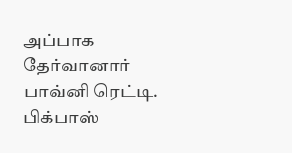அப்பாக தேர்வானார் பாவ்னி ரெட்டி. பிக்பாஸ்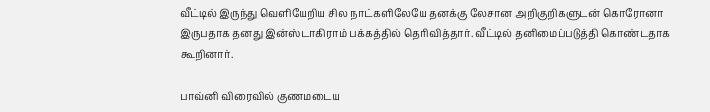வீட்டில் இருந்து வெளியேறிய சில நாட்களிலேயே தனக்கு லேசான அறிகுறிகளுடன் கொரோனா இருபதாக தனது இன்ஸ்டாகிராம் பக்கத்தில் தெரிவித்தார். வீட்டில் தனிமைப்படுத்தி கொண்டதாக கூறினார்.

பாவ்னி விரைவில் குணமடைய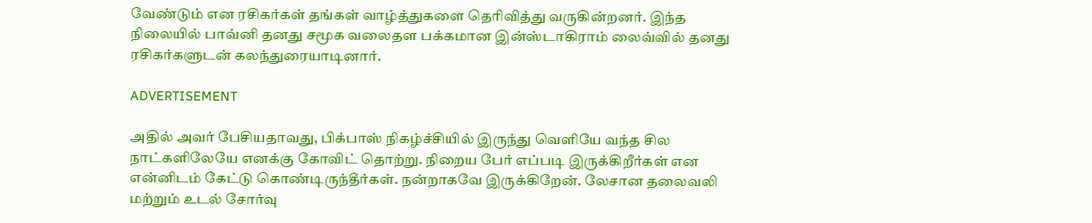வேண்டும் என ரசிகர்கள் தங்கள் வாழ்த்துகளை தெரிவித்து வருகின்றனர். இந்த நிலையில் பாவ்னி தனது சமூக வலைதள பக்கமான இன்ஸ்டாகிராம் லைவ்வில் தனது ரசிகர்களுடன் கலந்துரையாடினார்.

ADVERTISEMENT

அதில் அவர் பேசியதாவது, பிக்பாஸ் நிகழ்ச்சியில் இருந்து வெளியே வந்த சில நாட்களிலேயே எனக்கு கோவிட் தொற்று. நிறைய பேர் எப்படி இருக்கிறீர்கள் என என்னிடம் கேட்டு கொண்டிருந்தீர்கள். நன்றாகவே இருக்கிறேன். லேசான தலைவலி மற்றும் உடல் சோர்வு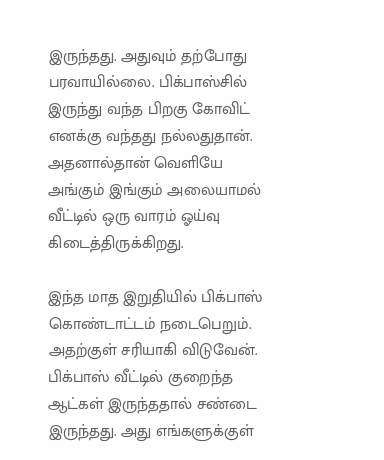இருந்தது. அதுவும் தற்போது பரவாயில்லை. பிக்பாஸ்சில் இருந்து வந்த பிறகு கோவிட் எனக்கு வந்தது நல்லதுதான். அதனால்தான் வெளியே அங்கும் இங்கும் அலையாமல் வீட்டில் ஒரு வாரம் ஓய்வு கிடைத்திருக்கிறது.

இந்த மாத இறுதியில் பிக்பாஸ் கொண்டாட்டம் நடைபெறும். அதற்குள் சரியாகி விடுவேன். பிக்பாஸ் வீட்டில் குறைந்த ஆட்கள் இருந்ததால் சண்டை இருந்தது. அது எங்களுக்குள்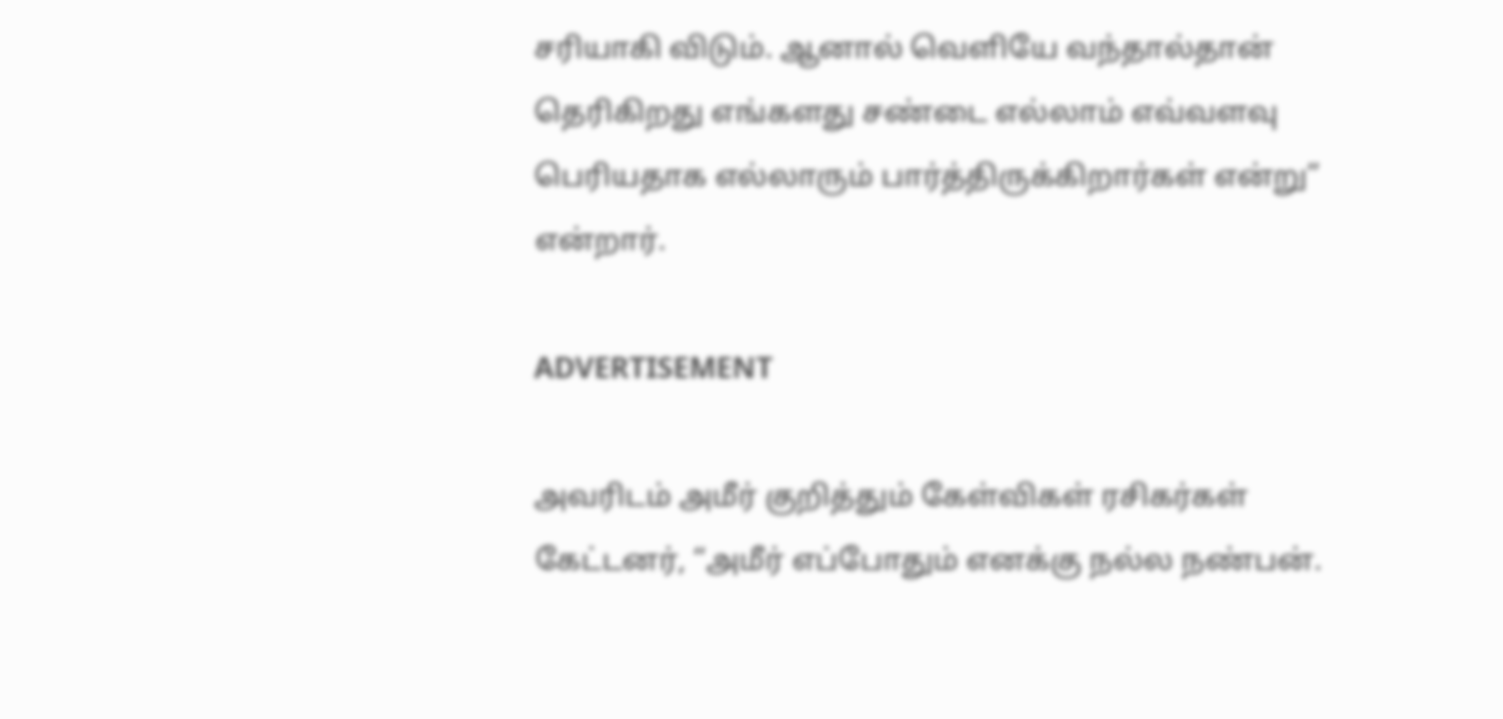சரியாகி விடும். ஆனால் வெளியே வந்தால்தான் தெரிகிறது எங்களது சண்டை எல்லாம் எவ்வளவு பெரியதாக எல்லாரும் பார்த்திருக்கிறார்கள் என்று” என்றார்.

ADVERTISEMENT

அவரிடம் அமீர் குறித்தும் கேள்விகள் ரசிகர்கள் கேட்டனர், “அமீர் எப்போதும் எனக்கு நல்ல நண்பன்.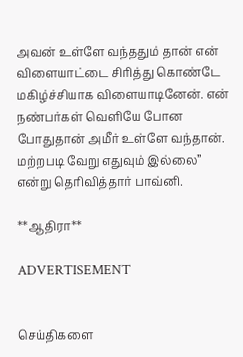அவன் உள்ளே வந்ததும் தான் என் விளையாட்டை சிரித்து கொண்டே மகிழ்ச்சியாக விளையாடினேன். என் நண்பர்கள் வெளியே போன போதுதான் அமீர் உள்ளே வந்தான். மற்றபடி வேறு எதுவும் இல்லை” என்று தெரிவித்தார் பாவ்னி.

**ஆதிரா**

ADVERTISEMENT


செய்திகளை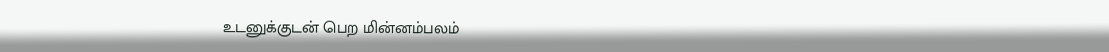உடனுக்குடன் பெற மின்னம்பலம்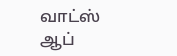வாட்ஸ் ஆப்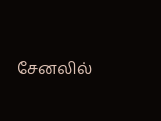சேனலில்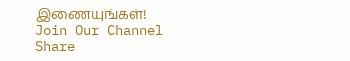இணையுங்கள்!
Join Our Channel
Share